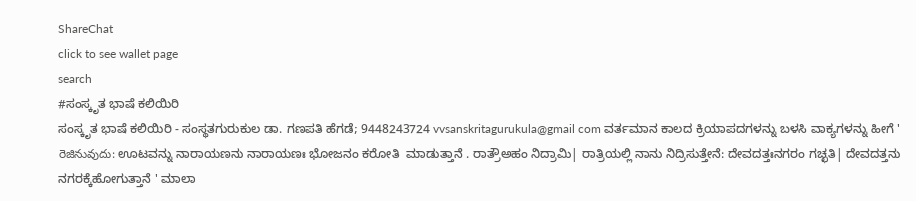ShareChat
click to see wallet page
search
#ಸಂಸ್ಕೃತ ಭಾಷೆ ಕಲಿಯಿರಿ
ಸಂಸ್ಕೃತ ಭಾಷೆ ಕಲಿಯಿರಿ - ಸಂಸ್ಥತಗುರುಕುಲ ಡಾ. ಗಣಪತಿ ಹೆಗಡೆ; 9448243724 vvsanskritagurukula@gmail com ವರ್ತಮಾನ ಕಾಲದ ಕ್ರಿಯಾಪದಗಳನ್ನು ಬಳಸಿ ವಾಕ್ಯಗಳನ್ನು ಹೀಗೆ ' రెజినువుదు: ಊಟವನ್ನು ನಾರಾಯಣನು ನಾರಾಯಣಃ ಭೋಜನಂ ಕರೋತಿ  ಮಾಡುತ್ತಾನೆ . ರಾತ್ರೌಅಹಂ ನಿದ್ರಾಮಿ| ರಾತ್ರಿಯಲ್ಲಿ ನಾನು ನಿದ್ರಿಸುತ್ತೇನೆ: ದೇವದತ್ತಃನಗರಂ ಗಚ್ಛತಿ| ದೇವದತ್ತನು ನಗರಕ್ಕೆಹೋಗುತ್ತಾನೆ ' ಮಾಲಾ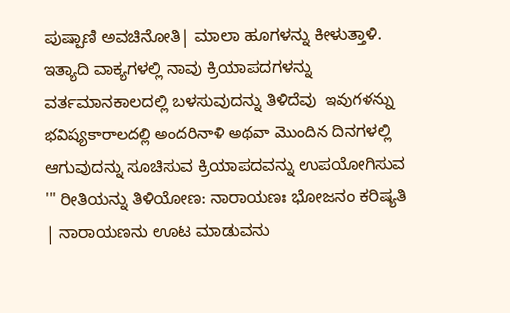ಪುಷ್ಪಾಣಿ ಅವಚಿನೋತಿ| ಮಾಲಾ ಹೂಗಳನ್ನು ಕೀಳುತ್ತಾಳಿ. ಇತ್ಯಾದಿ ವಾಕ್ಯಗಳಲ್ಲಿ ನಾವು ಕ್ರಿಯಾಪದಗಳನ್ನು ವರ್ತಮಾನಕಾಲದಲ್ಲಿ ಬಳಸುವುದನ್ನು ತಿಳಿದೆವು  ఇవుగళన్ను భవిష్యకారాలదల్లి అందరినాళి అథవా మొందిన ದಿನಗಳಲ್ಲಿ ಆಗುವುದನ್ನು ಸೂಚಿಸುವ ಕ್ರಿಯಾಪದವನ್ನು ಉಪಯೋಗಿಸುವ '" ರೀತಿಯನ್ನು ತಿಳಿಯೋಣ: ನಾರಾಯಣಃ ಭೋಜನಂ ಕರಿಷ್ಯತಿ | ನಾರಾಯಣನು ಊಟ ಮಾಡುವನು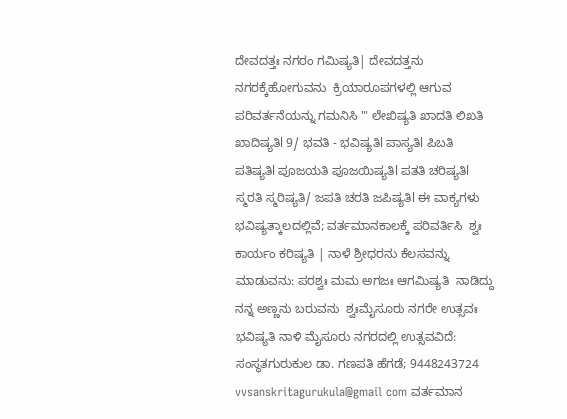ದೇವದತ್ತಃ ನಗರಂ ಗಮಿಷ್ಯತಿ| ದೇವದತ್ತನು ನಗರಕ್ಕೆಹೋಗುವನು  ಕ್ರಿಯಾರೂಪಗಳಲ್ಲಿ ಆಗುವ ಪರಿವರ್ತನೆಯನ್ನು ಗಮನಿಸಿ '" ಲೇಖಿಷ್ಯತಿ ಖಾದತಿ ಲಿಖತಿ ಖಾದಿಷ್ಯತಿl 9/ ಭವತಿ - ಭವಿಷ್ಯತಿl ಪಾಸ್ಯತಿl ಪಿಬತಿ ಪತಿಷ್ಯತಿl ಪೂಜಯತಿ ಪೂಜಯಿಷ್ಯತಿl ಪತತಿ ಚರಿಷ್ಯತಿl ಸ್ಮರತಿ ಸ್ಮರಿಷ್ಯತಿ/ ಜಪತಿ ಚರತಿ ಜಪಿಷ್ಯತಿl ಈ ವಾಕ್ಯಗಳು ಭವಿಷ್ಯತ್ಕಾಲದಲ್ಲಿವೆ; ವರ್ತಮಾನಕಾಲಕ್ಕೆ ಪರಿವರ್ತಿಸಿ  ಶ್ವಃ ಕಾರ್ಯಂ ಕರಿಷ್ಯತಿ | ನಾಳೆ ಶ್ರೀಧರನು ಕೆಲಸವನ್ನು ಮಾಡುವನು: ಪರಶ್ವಃ ಮಮ ಅಗಜಃ ಆಗಮಿಷ್ಯತಿ  ನಾಡಿದ್ದು ನನ್ನ ಅಣ್ಣನು ಬರುವನು  ಶ್ವಃಮೈಸೂರು ನಗರೇ ಉತ್ಸವಃ ಭವಿಷ್ಯತಿ ನಾಳಿ ಮೈಸೂರು ನಗರದಲ್ಲಿ ಉತ್ಸವವಿದೆ:  ಸಂಸ್ಥತಗುರುಕುಲ ಡಾ. ಗಣಪತಿ ಹೆಗಡೆ; 9448243724 vvsanskritagurukula@gmail com ವರ್ತಮಾನ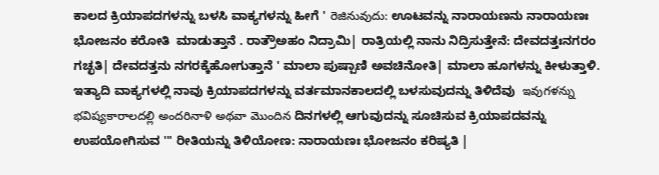ಕಾಲದ ಕ್ರಿಯಾಪದಗಳನ್ನು ಬಳಸಿ ವಾಕ್ಯಗಳನ್ನು ಹೀಗೆ ' రెజినువుదు: ಊಟವನ್ನು ನಾರಾಯಣನು ನಾರಾಯಣಃ ಭೋಜನಂ ಕರೋತಿ  ಮಾಡುತ್ತಾನೆ . ರಾತ್ರೌಅಹಂ ನಿದ್ರಾಮಿ| ರಾತ್ರಿಯಲ್ಲಿ ನಾನು ನಿದ್ರಿಸುತ್ತೇನೆ: ದೇವದತ್ತಃನಗರಂ ಗಚ್ಛತಿ| ದೇವದತ್ತನು ನಗರಕ್ಕೆಹೋಗುತ್ತಾನೆ ' ಮಾಲಾ ಪುಷ್ಪಾಣಿ ಅವಚಿನೋತಿ| ಮಾಲಾ ಹೂಗಳನ್ನು ಕೀಳುತ್ತಾಳಿ. ಇತ್ಯಾದಿ ವಾಕ್ಯಗಳಲ್ಲಿ ನಾವು ಕ್ರಿಯಾಪದಗಳನ್ನು ವರ್ತಮಾನಕಾಲದಲ್ಲಿ ಬಳಸುವುದನ್ನು ತಿಳಿದೆವು  ఇవుగళన్ను భవిష్యకారాలదల్లి అందరినాళి అథవా మొందిన ದಿನಗಳಲ್ಲಿ ಆಗುವುದನ್ನು ಸೂಚಿಸುವ ಕ್ರಿಯಾಪದವನ್ನು ಉಪಯೋಗಿಸುವ '" ರೀತಿಯನ್ನು ತಿಳಿಯೋಣ: ನಾರಾಯಣಃ ಭೋಜನಂ ಕರಿಷ್ಯತಿ |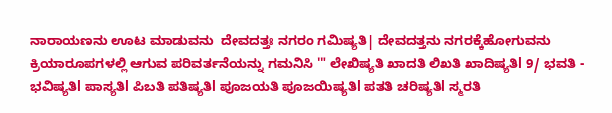ನಾರಾಯಣನು ಊಟ ಮಾಡುವನು  ದೇವದತ್ತಃ ನಗರಂ ಗಮಿಷ್ಯತಿ| ದೇವದತ್ತನು ನಗರಕ್ಕೆಹೋಗುವನು  ಕ್ರಿಯಾರೂಪಗಳಲ್ಲಿ ಆಗುವ ಪರಿವರ್ತನೆಯನ್ನು ಗಮನಿಸಿ '" ಲೇಖಿಷ್ಯತಿ ಖಾದತಿ ಲಿಖತಿ ಖಾದಿಷ್ಯತಿl 9/ ಭವತಿ - ಭವಿಷ್ಯತಿl ಪಾಸ್ಯತಿl ಪಿಬತಿ ಪತಿಷ್ಯತಿl ಪೂಜಯತಿ ಪೂಜಯಿಷ್ಯತಿl ಪತತಿ ಚರಿಷ್ಯತಿl ಸ್ಮರತಿ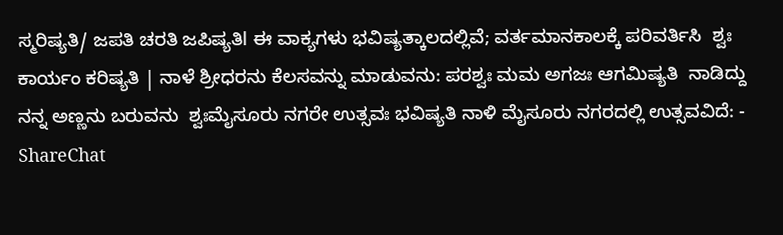ಸ್ಮರಿಷ್ಯತಿ/ ಜಪತಿ ಚರತಿ ಜಪಿಷ್ಯತಿl ಈ ವಾಕ್ಯಗಳು ಭವಿಷ್ಯತ್ಕಾಲದಲ್ಲಿವೆ; ವರ್ತಮಾನಕಾಲಕ್ಕೆ ಪರಿವರ್ತಿಸಿ  ಶ್ವಃ ಕಾರ್ಯಂ ಕರಿಷ್ಯತಿ | ನಾಳೆ ಶ್ರೀಧರನು ಕೆಲಸವನ್ನು ಮಾಡುವನು: ಪರಶ್ವಃ ಮಮ ಅಗಜಃ ಆಗಮಿಷ್ಯತಿ  ನಾಡಿದ್ದು ನನ್ನ ಅಣ್ಣನು ಬರುವನು  ಶ್ವಃಮೈಸೂರು ನಗರೇ ಉತ್ಸವಃ ಭವಿಷ್ಯತಿ ನಾಳಿ ಮೈಸೂರು ನಗರದಲ್ಲಿ ಉತ್ಸವವಿದೆ: - ShareChat